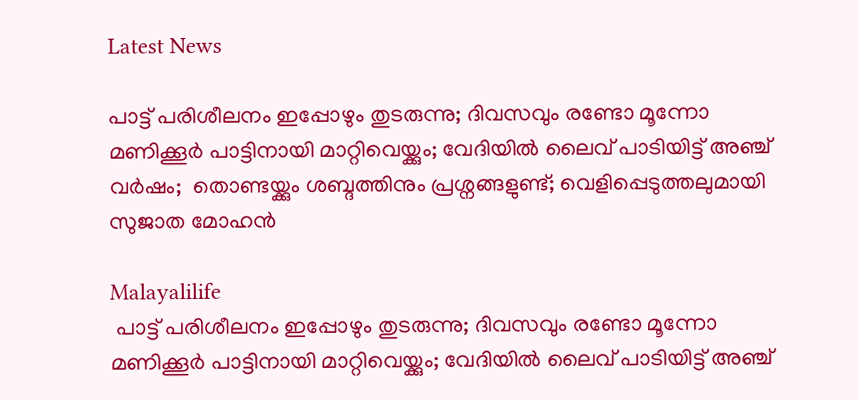Latest News

പാട്ട് പരിശീലനം ഇപ്പോഴും തുടരുന്നു; ദിവസവും രണ്ടോ മൂന്നോ മണിക്കൂര്‍ പാട്ടിനായി മാറ്റിവെയ്ക്കും; വേദിയില്‍ ലൈവ് പാടിയിട്ട് അഞ്ച് വര്‍ഷം;  തൊണ്ടയ്ക്കും ശബ്ദത്തിനും പ്രശ്നങ്ങളുണ്ട്; വെളിപ്പെടുത്തലുമായി സുജാത മോഹന്‍

Malayalilife
 പാട്ട് പരിശീലനം ഇപ്പോഴും തുടരുന്നു; ദിവസവും രണ്ടോ മൂന്നോ മണിക്കൂര്‍ പാട്ടിനായി മാറ്റിവെയ്ക്കും; വേദിയില്‍ ലൈവ് പാടിയിട്ട് അഞ്ച്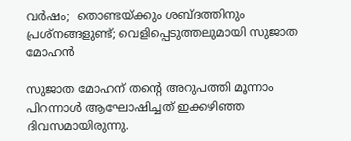വര്‍ഷം;  തൊണ്ടയ്ക്കും ശബ്ദത്തിനും പ്രശ്നങ്ങളുണ്ട്; വെളിപ്പെടുത്തലുമായി സുജാത മോഹന്‍

സുജാത മോഹന് തന്റെ അറുപത്തി മൂന്നാം പിറന്നാള്‍ ആഘോഷിച്ചത് ഇക്കഴിഞ്ഞ ദിവസമായിരുന്നു.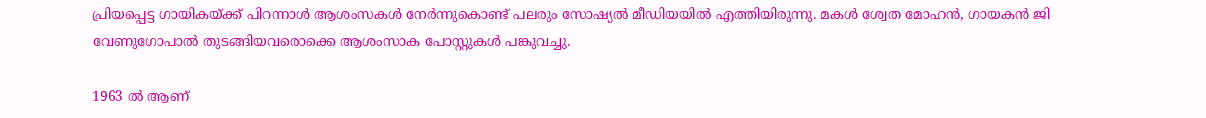പ്രിയപ്പെട്ട ഗായികയ്ക്ക് പിറന്നാള്‍ ആശംസകള്‍ നേര്‍ന്നുകൊണ്ട് പലരും സോഷ്യല്‍ മീഡിയയില്‍ എത്തിയിരുന്നു. മകള്‍ ശ്വേത മോഹന്‍, ഗായകന്‍ ജി വേണുഗോപാല്‍ തുടങ്ങിയവരൊക്കെ ആശംസാക പോസ്റ്റുകള്‍ പങ്കുവച്ചു.

1963 ല്‍ ആണ്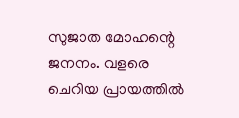സുജാത മോഹന്റെ ജനനം. വളരെ ചെറിയ പ്രായത്തില്‍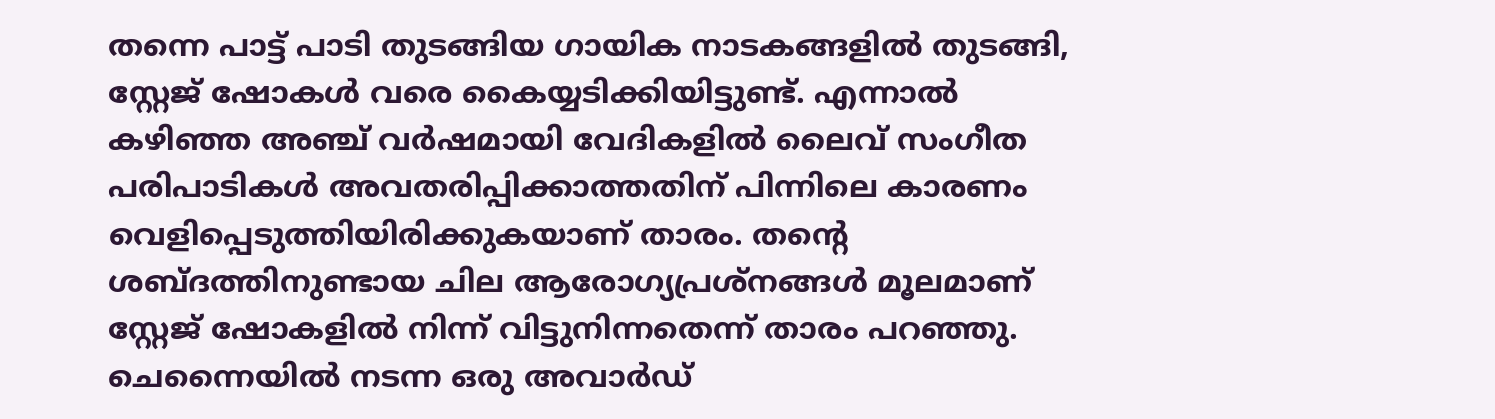തന്നെ പാട്ട് പാടി തുടങ്ങിയ ഗായിക നാടകങ്ങളില്‍ തുടങ്ങി, സ്റ്റേജ് ഷോകള്‍ വരെ കൈയ്യടിക്കിയിട്ടുണ്ട്. എന്നാല്‍ കഴിഞ്ഞ അഞ്ച് വര്‍ഷമായി വേദികളില്‍ ലൈവ് സംഗീത പരിപാടികള്‍ അവതരിപ്പിക്കാത്തതിന് പിന്നിലെ കാരണം വെളിപ്പെടുത്തിയിരിക്കുകയാണ് താരം. തന്റെ ശബ്ദത്തിനുണ്ടായ ചില ആരോഗ്യപ്രശ്‌നങ്ങള്‍ മൂലമാണ് സ്റ്റേജ് ഷോകളില്‍ നിന്ന് വിട്ടുനിന്നതെന്ന് താരം പറഞ്ഞു. ചെന്നൈയില്‍ നടന്ന ഒരു അവാര്‍ഡ്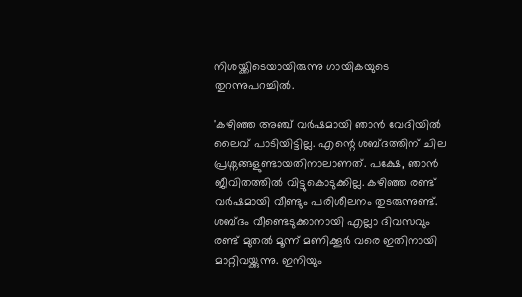നിശയ്ക്കിടെയായിരുന്നു ഗായികയുടെ തുറന്നുപറച്ചില്‍.

'കഴിഞ്ഞ അഞ്ച് വര്‍ഷമായി ഞാന്‍ വേദിയില്‍ ലൈവ് പാടിയിട്ടില്ല. എന്റെ ശബ്ദത്തിന് ചില പ്രശ്നങ്ങളുണ്ടായതിനാലാണത്. പക്ഷേ, ഞാന്‍ ജീവിതത്തില്‍ വിട്ടുകൊടുക്കില്ല. കഴിഞ്ഞ രണ്ട് വര്‍ഷമായി വീണ്ടും പരിശീലനം തുടരുന്നുണ്ട്. ശബ്ദം വീണ്ടെടുക്കാനായി എല്ലാ ദിവസവും രണ്ട് മുതല്‍ മൂന്ന് മണിക്കൂര്‍ വരെ ഇതിനായി മാറ്റിവയ്ക്കുന്നു. ഇനിയും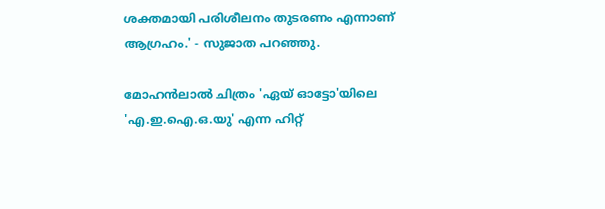ശക്തമായി പരിശീലനം തുടരണം എന്നാണ് ആഗ്രഹം.' - സുജാത പറഞ്ഞു.

മോഹന്‍ലാല്‍ ചിത്രം 'ഏയ് ഓട്ടോ'യിലെ 'എ.ഇ.ഐ.ഒ.യു' എന്ന ഹിറ്റ്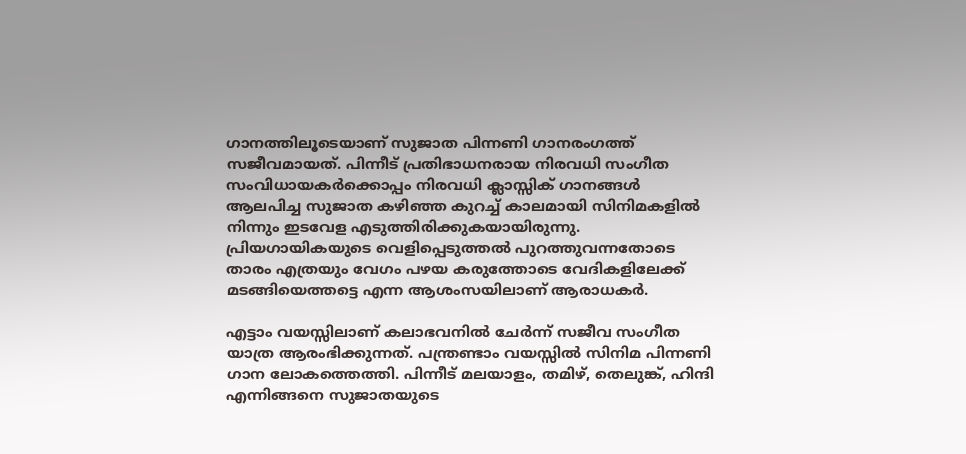ഗാനത്തിലൂടെയാണ് സുജാത പിന്നണി ഗാനരംഗത്ത് സജീവമായത്. പിന്നീട് പ്രതിഭാധനരായ നിരവധി സംഗീത സംവിധായകര്‍ക്കൊപ്പം നിരവധി ക്ലാസ്സിക് ഗാനങ്ങള്‍ ആലപിച്ച സുജാത കഴിഞ്ഞ കുറച്ച് കാലമായി സിനിമകളില്‍ നിന്നും ഇടവേള എടുത്തിരിക്കുകയായിരുന്നു. പ്രിയഗായികയുടെ വെളിപ്പെടുത്തല്‍ പുറത്തുവന്നതോടെ താരം എത്രയും വേഗം പഴയ കരുത്തോടെ വേദികളിലേക്ക് മടങ്ങിയെത്തട്ടെ എന്ന ആശംസയിലാണ് ആരാധകര്‍.

എട്ടാം വയസ്സിലാണ് കലാഭവനില്‍ ചേര്‍ന്ന് സജീവ സംഗീത യാത്ര ആരംഭിക്കുന്നത്. പന്ത്രണ്ടാം വയസ്സില്‍ സിനിമ പിന്നണി ഗാന ലോകത്തെത്തി. പിന്നീട് മലയാളം, തമിഴ്, തെലുങ്ക്, ഹിന്ദി എന്നിങ്ങനെ സുജാതയുടെ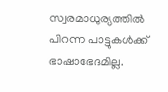സ്വരമാധുര്യത്തില്‍ പിറന്ന പാട്ടുകള്‍ക്ക് ഭാഷാഭേദമില്ല.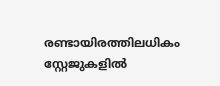രണ്ടായിരത്തിലധികം സ്റ്റേജുകളില്‍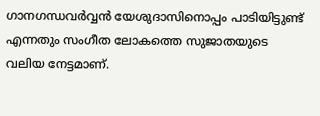ഗാനഗന്ധവര്‍വ്വന്‍ യേശുദാസിനൊപ്പം പാടിയിട്ടുണ്ട് എന്നതും സംഗീത ലോകത്തെ സുജാതയുടെ വലിയ നേട്ടമാണ്.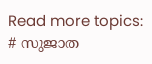Read more topics: # സുജാത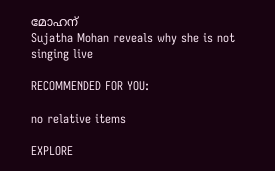മോഹന്
Sujatha Mohan reveals why she is not singing live

RECOMMENDED FOR YOU:

no relative items

EXPLORE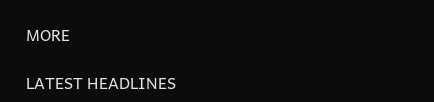MORE

LATEST HEADLINES